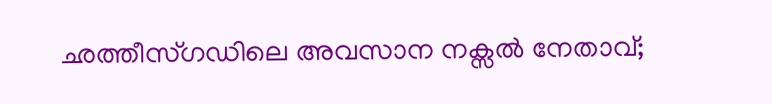ഛത്തീസ്ഗഡിലെ അവസാന നക്സൽ നേതാവ്;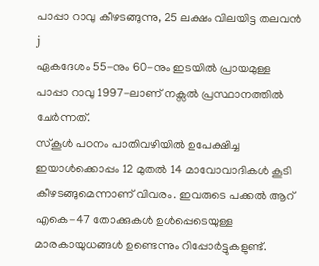പാപ്പാ റാവു കീഴടങ്ങുന്നു, 25 ലക്ഷം വിലയിട്ട തലവൻ j
ഏകദേശം 55-നും 60-നും ഇടയിൽ പ്രായമുള്ള പാപ്പാ റാവു 1997-ലാണ് നക്സൽ പ്രസ്ഥാനത്തിൽ ചേർന്നത്.
സ്കൂൾ പഠനം പാതിവഴിയിൽ ഉപേക്ഷിച്ച ഇയാൾക്കൊപ്പം 12 മുതൽ 14 മാവോവാദികൾ കൂടി കീഴടങ്ങുമെന്നാണ് വിവരം. ഇവരുടെ പക്കൽ ആറ് എകെ-47 തോക്കുകൾ ഉൾപ്പെടെയുള്ള മാരകായുധങ്ങൾ ഉണ്ടെന്നും റിപ്പോർട്ടുകളുണ്ട്.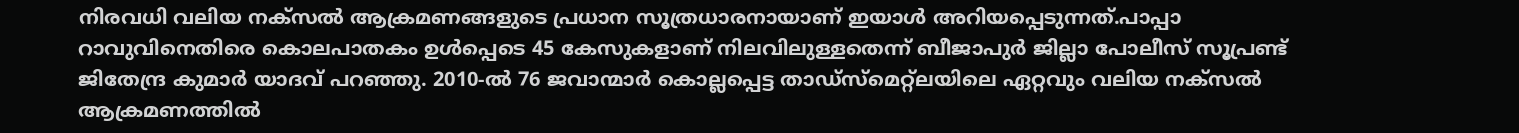നിരവധി വലിയ നക്സൽ ആക്രമണങ്ങളുടെ പ്രധാന സൂത്രധാരനായാണ് ഇയാൾ അറിയപ്പെടുന്നത്.പാപ്പാ റാവുവിനെതിരെ കൊലപാതകം ഉൾപ്പെടെ 45 കേസുകളാണ് നിലവിലുള്ളതെന്ന് ബീജാപുർ ജില്ലാ പോലീസ് സൂപ്രണ്ട് ജിതേന്ദ്ര കുമാർ യാദവ് പറഞ്ഞു. 2010-ൽ 76 ജവാന്മാർ കൊല്ലപ്പെട്ട താഡ്സ്മെറ്റ്ലയിലെ ഏറ്റവും വലിയ നക്സൽ ആക്രമണത്തിൽ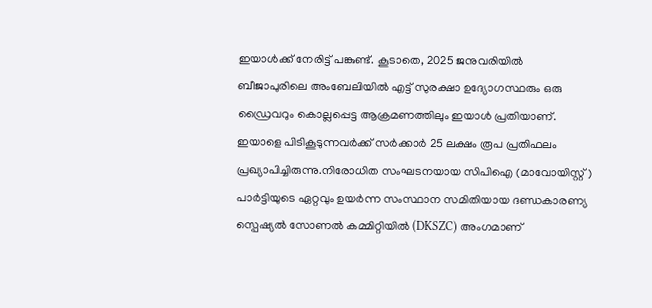ഇയാൾക്ക് നേരിട്ട് പങ്കുണ്ട്. കൂടാതെ, 2025 ജനുവരിയിൽ ബീജാപുരിലെ അംബേലിയിൽ എട്ട് സുരക്ഷാ ഉദ്യോഗസ്ഥരും ഒരു ഡ്രൈവറും കൊല്ലപ്പെട്ട ആക്രമണത്തിലും ഇയാൾ പ്രതിയാണ്. ഇയാളെ പിടികൂടുന്നവർക്ക് സർക്കാർ 25 ലക്ഷം രൂപ പ്രതിഫലം പ്രഖ്യാപിച്ചിരുന്നു.നിരോധിത സംഘടനയായ സിപിഐ (മാവോയിസ്റ്റ്) പാർട്ടിയുടെ ഏറ്റവും ഉയർന്ന സംസ്ഥാന സമിതിയായ ദണ്ഡകാരണ്യ സ്പെഷ്യൽ സോണൽ കമ്മിറ്റിയിൽ (DKSZC) അംഗമാണ്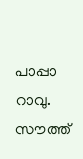പാപ്പാ റാവു. സൗത്ത്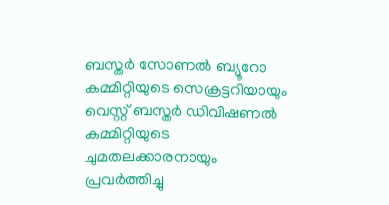ബസ്തർ സോണൽ ബ്യൂറോ കമ്മിറ്റിയുടെ സെക്രട്ടറിയായും വെസ്റ്റ് ബസ്തർ ഡിവിഷണൽ കമ്മിറ്റിയുടെ ചുമതലക്കാരനായും പ്രവർത്തിച്ചു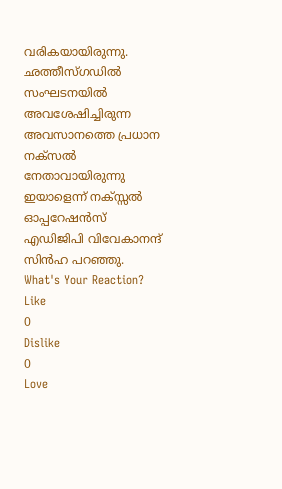വരികയായിരുന്നു. ഛത്തീസ്ഗഡിൽ സംഘടനയിൽ അവശേഷിച്ചിരുന്ന അവസാനത്തെ പ്രധാന നക്സൽ നേതാവായിരുന്നു ഇയാളെന്ന് നക്സ്സൽ ഓപ്പറേഷൻസ് എഡിജിപി വിവേകാനന്ദ് സിൻഹ പറഞ്ഞു.
What's Your Reaction?
Like
0
Dislike
0
Love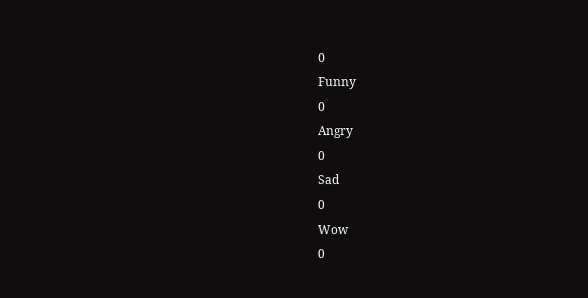0
Funny
0
Angry
0
Sad
0
Wow
0